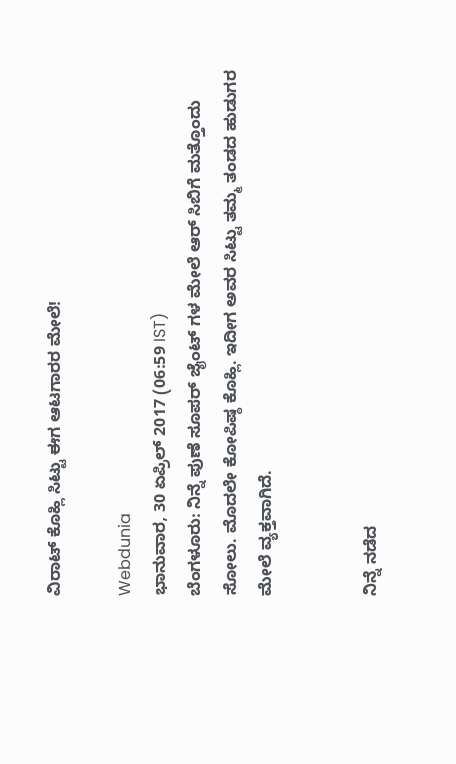ವಿರಾಟ್ ಕೊಹ್ಲಿ ಸಿಟ್ಟು ಈಗ ಆಟಗಾರರ ಮೇಲೆ!

Webdunia
ಭಾನುವಾರ, 30 ಏಪ್ರಿಲ್ 2017 (06:59 IST)
ಬೆಂಗಳೂರು: ನಿನ್ನೆ ಪುಣೆ ಸೂಪರ್ ಜೈಂಟ್ ಗಳ ಮೇಲೆ ಆರ್ ಸಿಬಿಗೆ ಮತ್ತೊಂದು ಸೋಲು. ಮೊದಲೇ ಕೋಪಿಷ್ಠ ಕೊಹ್ಲಿ. ಇದೀಗ ಅವರ ಸಿಟ್ಟು ತಮ್ಮ ತಂಡದ ಹುಡುಗರ ಮೇಲೆ ವ್ಯಕ್ತವಾಗಿದೆ.


ನಿನ್ನೆ ನಡೆದ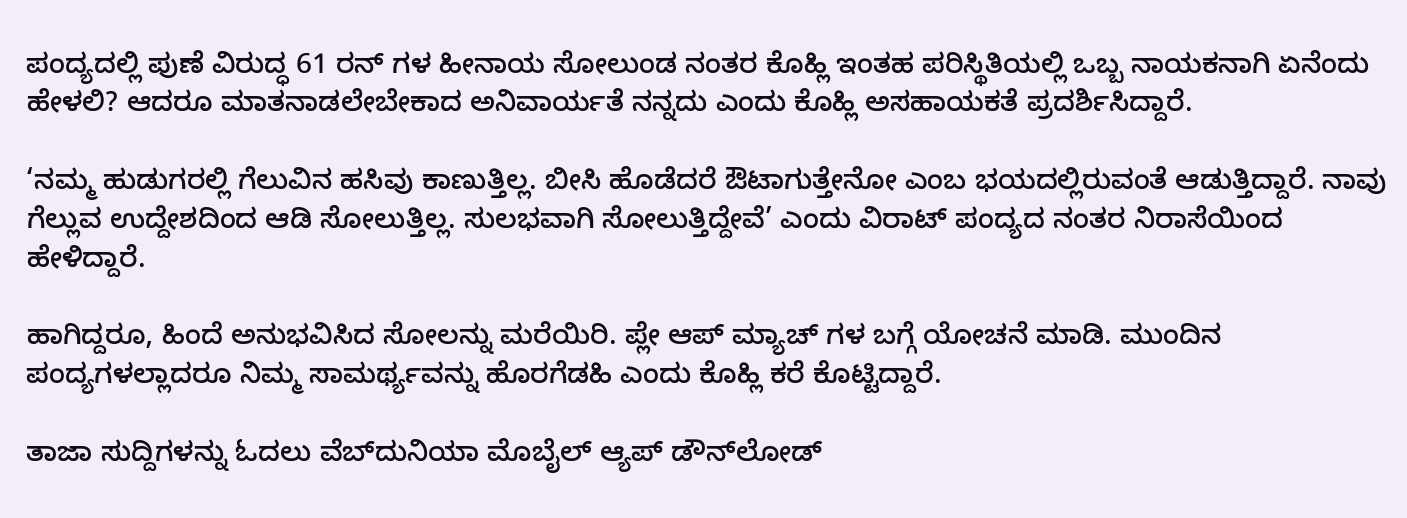ಪಂದ್ಯದಲ್ಲಿ ಪುಣೆ ವಿರುದ್ಧ 61 ರನ್ ಗಳ ಹೀನಾಯ ಸೋಲುಂಡ ನಂತರ ಕೊಹ್ಲಿ ಇಂತಹ ಪರಿಸ್ಥಿತಿಯಲ್ಲಿ ಒಬ್ಬ ನಾಯಕನಾಗಿ ಏನೆಂದು ಹೇಳಲಿ? ಆದರೂ ಮಾತನಾಡಲೇಬೇಕಾದ ಅನಿವಾರ್ಯತೆ ನನ್ನದು ಎಂದು ಕೊಹ್ಲಿ ಅಸಹಾಯಕತೆ ಪ್ರದರ್ಶಿಸಿದ್ದಾರೆ.

‘ನಮ್ಮ ಹುಡುಗರಲ್ಲಿ ಗೆಲುವಿನ ಹಸಿವು ಕಾಣುತ್ತಿಲ್ಲ. ಬೀಸಿ ಹೊಡೆದರೆ ಔಟಾಗುತ್ತೇನೋ ಎಂಬ ಭಯದಲ್ಲಿರುವಂತೆ ಆಡುತ್ತಿದ್ದಾರೆ. ನಾವು ಗೆಲ್ಲುವ ಉದ್ದೇಶದಿಂದ ಆಡಿ ಸೋಲುತ್ತಿಲ್ಲ. ಸುಲಭವಾಗಿ ಸೋಲುತ್ತಿದ್ದೇವೆ’ ಎಂದು ವಿರಾಟ್ ಪಂದ್ಯದ ನಂತರ ನಿರಾಸೆಯಿಂದ ಹೇಳಿದ್ದಾರೆ.

ಹಾಗಿದ್ದರೂ, ಹಿಂದೆ ಅನುಭವಿಸಿದ ಸೋಲನ್ನು ಮರೆಯಿರಿ. ಪ್ಲೇ ಆಪ್ ಮ್ಯಾಚ್ ಗಳ ಬಗ್ಗೆ ಯೋಚನೆ ಮಾಡಿ. ಮುಂದಿನ ಪಂದ್ಯಗಳಲ್ಲಾದರೂ ನಿಮ್ಮ ಸಾಮರ್ಥ್ಯವನ್ನು ಹೊರಗೆಡಹಿ ಎಂದು ಕೊಹ್ಲಿ ಕರೆ ಕೊಟ್ಟಿದ್ದಾರೆ.

ತಾಜಾ ಸುದ್ದಿಗಳನ್ನು ಓದಲು ವೆಬ್‌ದುನಿಯಾ ಮೊಬೈಲ್ ಆ್ಯಪ್ ಡೌನ್‍ಲೋಡ್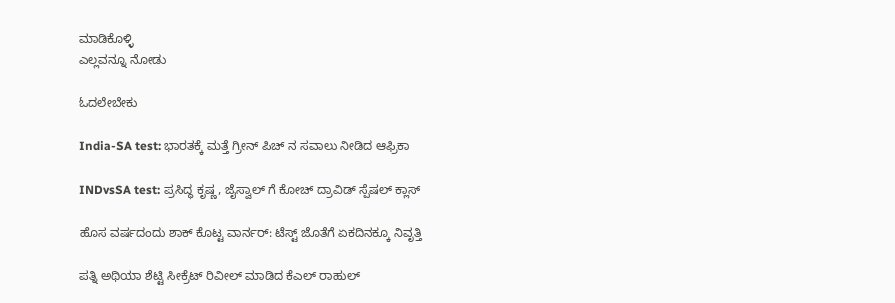ಮಾಡಿಕೊಳ್ಳಿ
ಎಲ್ಲವನ್ನೂ ನೋಡು

ಓದಲೇಬೇಕು

India-SA test: ಭಾರತಕ್ಕೆ ಮತ್ತೆ ಗ್ರೀನ್ ಪಿಚ್ ನ ಸವಾಲು ನೀಡಿದ ಆಫ್ರಿಕಾ

INDvsSA test: ಪ್ರಸಿದ್ಧ ಕೃಷ್ಣ, ಜೈಸ್ವಾಲ್ ಗೆ ಕೋಚ್ ದ್ರಾವಿಡ್ ಸ್ಪೆಷಲ್ ಕ್ಲಾಸ್

ಹೊಸ ವರ್ಷದಂದು ಶಾಕ್ ಕೊಟ್ಟ ವಾರ್ನರ್: ಟೆಸ್ಟ್ ಜೊತೆಗೆ ಏಕದಿನಕ್ಕೂ ನಿವೃತ್ತಿ

ಪತ್ನಿ ಅಥಿಯಾ ಶೆಟ್ಟಿ ಸೀಕ್ರೆಟ್ ರಿವೀಲ್ ಮಾಡಿದ ಕೆಎಲ್ ರಾಹುಲ್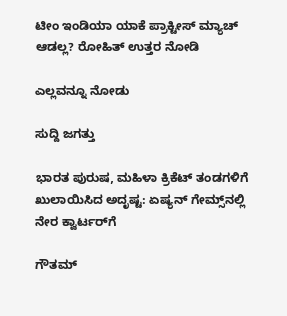ಟೀಂ ಇಂಡಿಯಾ ಯಾಕೆ ಪ್ರಾಕ್ಟೀಸ್ ಮ್ಯಾಚ್ ಆಡಲ್ಲ? ರೋಹಿತ್ ಉತ್ತರ ನೋಡಿ

ಎಲ್ಲವನ್ನೂ ನೋಡು

ಸುದ್ದಿ ಜಗತ್ತು

ಭಾರತ ಪುರುಷ, ಮಹಿಳಾ ಕ್ರಿಕೆಟ್‌ ತಂಡಗಳಿಗೆ ಖುಲಾಯಿಸಿದ ಅದೃಷ್ಟ: ಏಷ್ಯನ್‌ ಗೇಮ್ಸ್‌ನಲ್ಲಿ ನೇರ ಕ್ವಾರ್ಟರ್‌ಗೆ

ಗೌತಮ್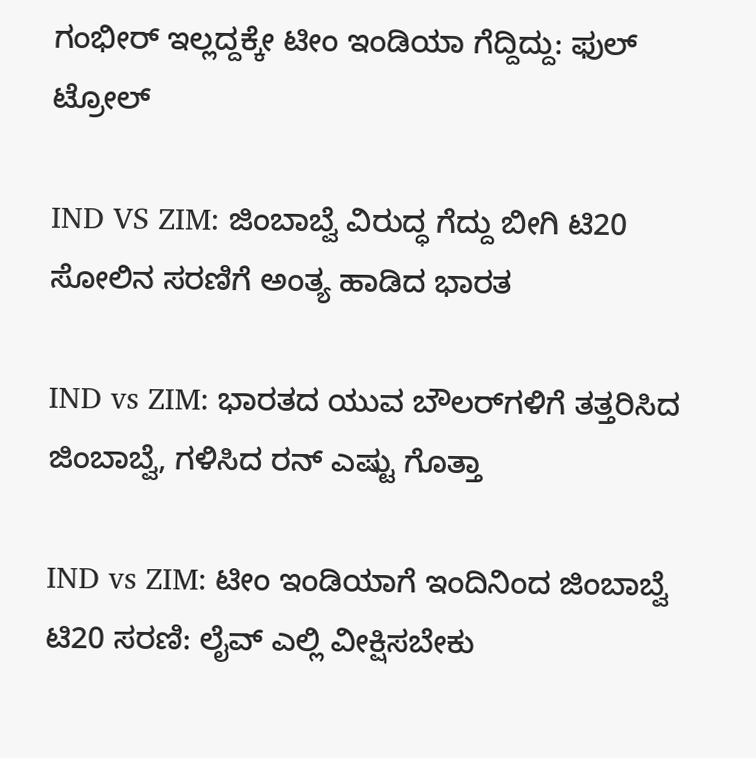ಗಂಭೀರ್ ಇಲ್ಲದ್ದಕ್ಕೇ ಟೀಂ ಇಂಡಿಯಾ ಗೆದ್ದಿದ್ದು: ಫುಲ್ ಟ್ರೋಲ್

IND VS ZIM: ಜಿಂಬಾಬ್ವೆ ವಿರುದ್ಧ ಗೆದ್ದು ಬೀಗಿ ಟಿ20 ಸೋಲಿನ ಸರಣಿಗೆ ಅಂತ್ಯ ಹಾಡಿದ ಭಾರತ

IND vs ZIM: ಭಾರತದ ಯುವ ಬೌಲರ್‌ಗಳಿಗೆ ತತ್ತರಿಸಿದ ಜಿಂಬಾಬ್ವೆ, ಗಳಿಸಿದ ರನ್ ಎಷ್ಟು ಗೊತ್ತಾ

IND vs ZIM: ಟೀಂ ಇಂಡಿಯಾಗೆ ಇಂದಿನಿಂದ ಜಿಂಬಾಬ್ವೆ ಟಿ20 ಸರಣಿ: ಲೈವ್ ಎಲ್ಲಿ ವೀಕ್ಷಿಸಬೇಕು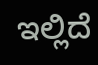ಇಲ್ಲಿದೆ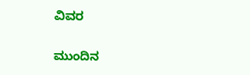ವಿವರ

ಮುಂದಿನ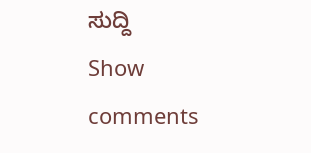ಸುದ್ದಿ
Show comments